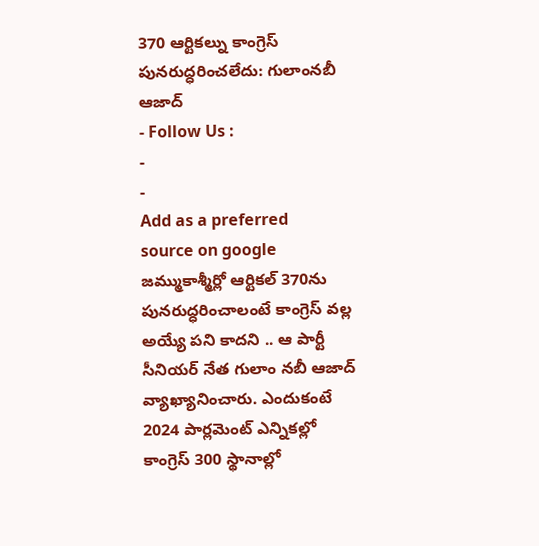370 ఆర్టికల్ను కాంగ్రెస్ పునరుద్ధరించలేదు: గులాంనబీ ఆజాద్
- Follow Us :
-
-
Add as a preferred
source on google
జమ్ముకాశ్మీర్లో ఆర్టికల్ 370ను పునరుద్ధరించాలంటే కాంగ్రెస్ వల్ల అయ్యే పని కాదని .. ఆ పార్టీ సీనియర్ నేత గులాం నబీ ఆజాద్ వ్యాఖ్యానించారు. ఎందుకంటే 2024 పార్లమెంట్ ఎన్నికల్లో కాంగ్రెస్ 300 స్థానాల్లో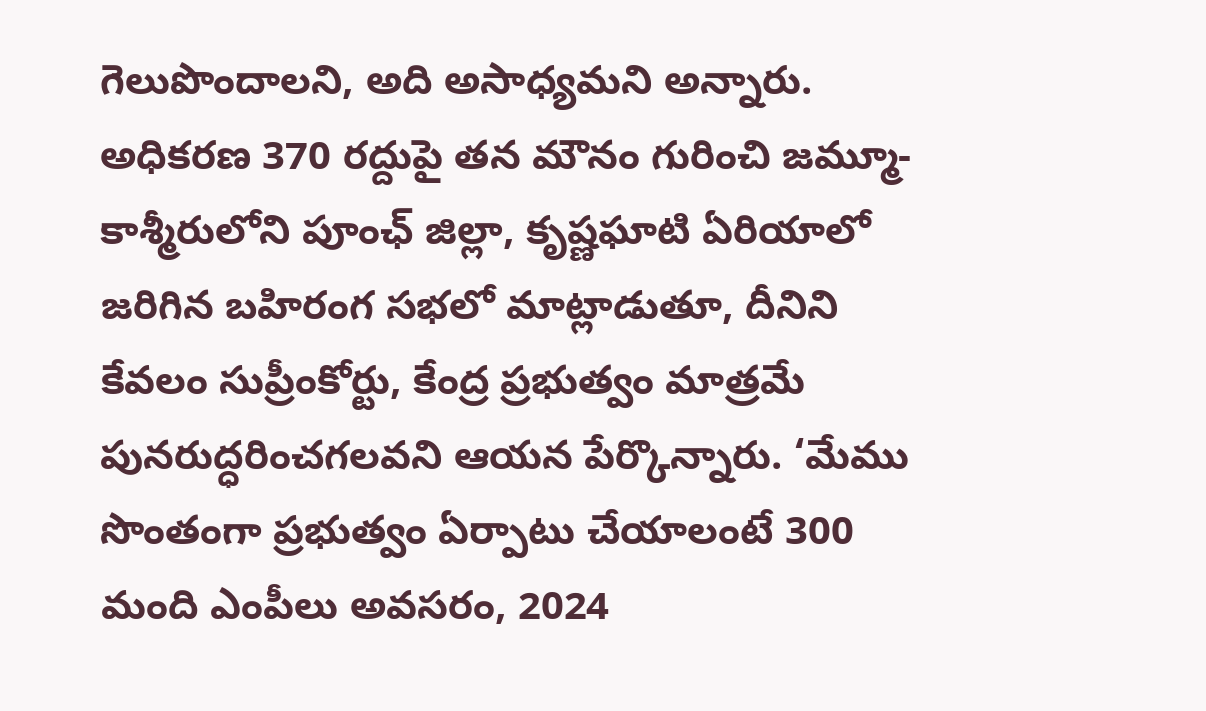గెలుపొందాలని, అది అసాధ్యమని అన్నారు. అధికరణ 370 రద్దుపై తన మౌనం గురించి జమ్మూ-కాశ్మీరులోని పూంఛ్ జిల్లా, కృష్ణఘాటి ఏరియాలో జరిగిన బహిరంగ సభలో మాట్లాడుతూ, దీనిని కేవలం సుప్రీంకోర్టు, కేంద్ర ప్రభుత్వం మాత్రమే పునరుద్ధరించగలవని ఆయన పేర్కొన్నారు. ‘మేము సొంతంగా ప్రభుత్వం ఏర్పాటు చేయాలంటే 300 మంది ఎంపీలు అవసరం, 2024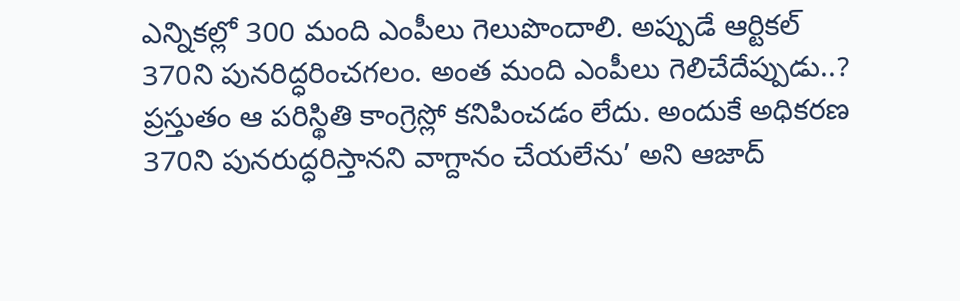ఎన్నికల్లో 300 మంది ఎంపీలు గెలుపొందాలి. అప్పుడే ఆర్టికల్ 370ని పునరిద్ధరించగలం. అంత మంది ఎంపీలు గెలిచేదేప్పుడు..? ప్రస్తుతం ఆ పరిస్థితి కాంగ్రెస్లో కనిపించడం లేదు. అందుకే అధికరణ 370ని పునరుద్ధరిస్తానని వాగ్దానం చేయలేను’ అని ఆజాద్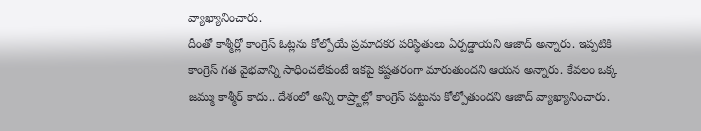వ్యాఖ్యానించారు.
దీంతో కాశ్మీర్లో కాంగ్రెస్ ఓట్లను కోల్పోయే ప్రమాదకర పరిస్థితులు ఏర్పడ్డాయని ఆజాద్ అన్నారు. ఇప్పటికి కాంగ్రెస్ గత వైభవాన్ని సాధించలేకుంటే ఇకపై కష్టతరంగా మారుతుందని ఆయన అన్నారు. కేవలం ఒక్క జమ్ము కాశ్మీర్ కాదు.. దేశంలో అన్ని రాష్ర్టాల్లో కాంగ్రెస్ పట్టును కోల్పోతుందని ఆజాద్ వ్యాఖ్యానించారు.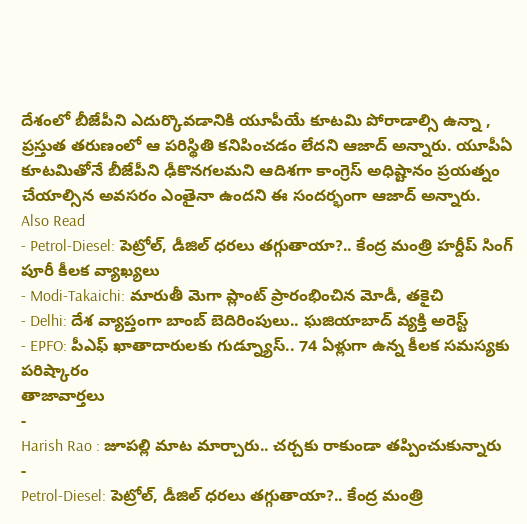దేశంలో బీజేపీని ఎదుర్కొవడానికి యూపీయే కూటమి పోరాడాల్సి ఉన్నా , ప్రస్తుత తరుణంలో ఆ పరిస్థితి కనిపించడం లేదని ఆజాద్ అన్నారు. యూపీఏ కూటమితోనే బీజేపీని ఢీకొనగలమని ఆదిశగా కాంగ్రెస్ అధిష్టానం ప్రయత్నం చేయాల్సిన అవసరం ఎంతైనా ఉందని ఈ సందర్భంగా ఆజాద్ అన్నారు.
Also Read
- Petrol-Diesel: పెట్రోల్, డీజిల్ ధరలు తగ్గుతాయా?.. కేంద్ర మంత్రి హర్దీప్ సింగ్ పూరీ కీలక వ్యాఖ్యలు
- Modi-Takaichi: మారుతీ మెగా ప్లాంట్ ప్రారంభించిన మోడీ, తకైచి
- Delhi: దేశ వ్యాప్తంగా బాంబ్ బెదిరింపులు.. ఘజియాబాద్ వ్యక్తి అరెస్ట్
- EPFO: పీఎఫ్ ఖాతాదారులకు గుడ్న్యూస్.. 74 ఏళ్లుగా ఉన్న కీలక సమస్యకు పరిష్కారం
తాజావార్తలు
-
Harish Rao : జూపల్లి మాట మార్చారు.. చర్చకు రాకుండా తప్పించుకున్నారు
-
Petrol-Diesel: పెట్రోల్, డీజిల్ ధరలు తగ్గుతాయా?.. కేంద్ర మంత్రి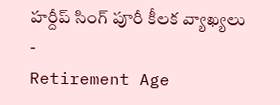హర్దీప్ సింగ్ పూరీ కీలక వ్యాఖ్యలు
-
Retirement Age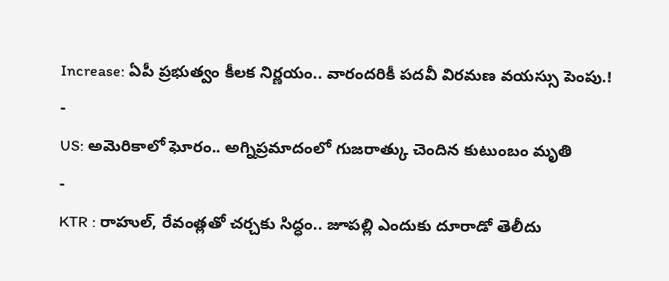Increase: ఏపీ ప్రభుత్వం కీలక నిర్ణయం.. వారందరికీ పదవీ విరమణ వయస్సు పెంపు.!
-
US: అమెరికాలో ఘోరం.. అగ్నిప్రమాదంలో గుజరాత్కు చెందిన కుటుంబం మృతి
-
KTR : రాహుల్, రేవంత్లతో చర్చకు సిద్ధం.. జూపల్లి ఎందుకు దూరాడో తెలీదు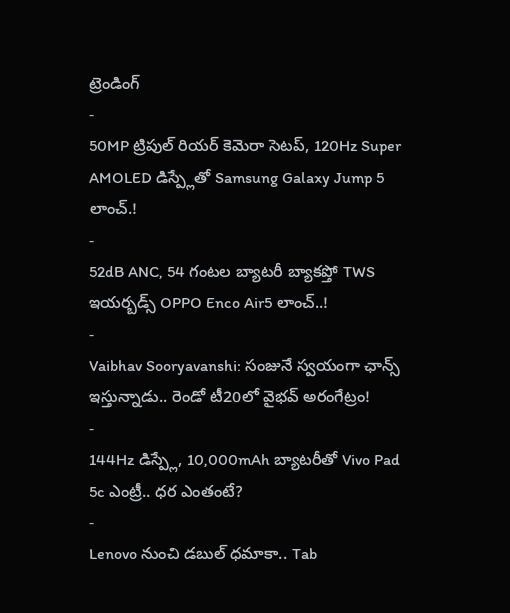ట్రెండింగ్
-
50MP ట్రిపుల్ రియర్ కెమెరా సెటప్, 120Hz Super AMOLED డిస్ప్లేతో Samsung Galaxy Jump 5 లాంచ్.!
-
52dB ANC, 54 గంటల బ్యాటరీ బ్యాకప్తో TWS ఇయర్బడ్స్ OPPO Enco Air5 లాంచ్..!
-
Vaibhav Sooryavanshi: సంజునే స్వయంగా ఛాన్స్ ఇస్తున్నాడు.. రెండో టీ20లో వైభవ్ అరంగేట్రం!
-
144Hz డిస్ప్లే, 10,000mAh బ్యాటరీతో Vivo Pad 5c ఎంట్రీ.. ధర ఎంతంటే?
-
Lenovo నుంచి డబుల్ ధమాకా.. Tab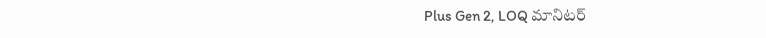Plus Gen 2, LOQ మానిటర్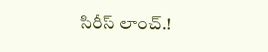సిరీస్ లాంచ్.!